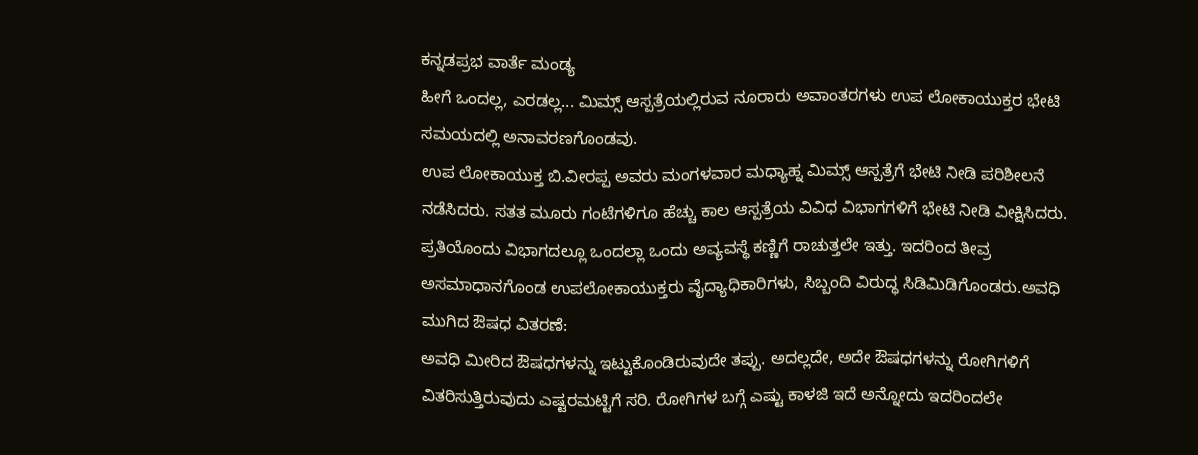ಕನ್ನಡಪ್ರಭ ವಾರ್ತೆ ಮಂಡ್ಯ
ಹೀಗೆ ಒಂದಲ್ಲ, ಎರಡಲ್ಲ... ಮಿಮ್ಸ್ ಆಸ್ಪತ್ರೆಯಲ್ಲಿರುವ ನೂರಾರು ಅವಾಂತರಗಳು ಉಪ ಲೋಕಾಯುಕ್ತರ ಭೇಟಿ ಸಮಯದಲ್ಲಿ ಅನಾವರಣಗೊಂಡವು.
ಉಪ ಲೋಕಾಯುಕ್ತ ಬಿ.ವೀರಪ್ಪ ಅವರು ಮಂಗಳವಾರ ಮಧ್ಯಾಹ್ನ ಮಿಮ್ಸ್ ಆಸ್ಪತ್ರೆಗೆ ಭೇಟಿ ನೀಡಿ ಪರಿಶೀಲನೆ ನಡೆಸಿದರು. ಸತತ ಮೂರು ಗಂಟೆಗಳಿಗೂ ಹೆಚ್ಚು ಕಾಲ ಆಸ್ಪತ್ರೆಯ ವಿವಿಧ ವಿಭಾಗಗಳಿಗೆ ಭೇಟಿ ನೀಡಿ ವೀಕ್ಷಿಸಿದರು. ಪ್ರತಿಯೊಂದು ವಿಭಾಗದಲ್ಲೂ ಒಂದಲ್ಲಾ ಒಂದು ಅವ್ಯವಸ್ಥೆ ಕಣ್ಣಿಗೆ ರಾಚುತ್ತಲೇ ಇತ್ತು. ಇದರಿಂದ ತೀವ್ರ ಅಸಮಾಧಾನಗೊಂಡ ಉಪಲೋಕಾಯುಕ್ತರು ವೈದ್ಯಾಧಿಕಾರಿಗಳು, ಸಿಬ್ಬಂದಿ ವಿರುದ್ಧ ಸಿಡಿಮಿಡಿಗೊಂಡರು.ಅವಧಿ ಮುಗಿದ ಔಷಧ ವಿತರಣೆ:
ಅವಧಿ ಮೀರಿದ ಔಷಧಗಳನ್ನು ಇಟ್ಟುಕೊಂಡಿರುವುದೇ ತಪ್ಪು. ಅದಲ್ಲದೇ, ಅದೇ ಔಷಧಗಳನ್ನು ರೋಗಿಗಳಿಗೆ ವಿತರಿಸುತ್ತಿರುವುದು ಎಷ್ಟರಮಟ್ಟಿಗೆ ಸರಿ. ರೋಗಿಗಳ ಬಗ್ಗೆ ಎಷ್ಟು ಕಾಳಜಿ ಇದೆ ಅನ್ನೋದು ಇದರಿಂದಲೇ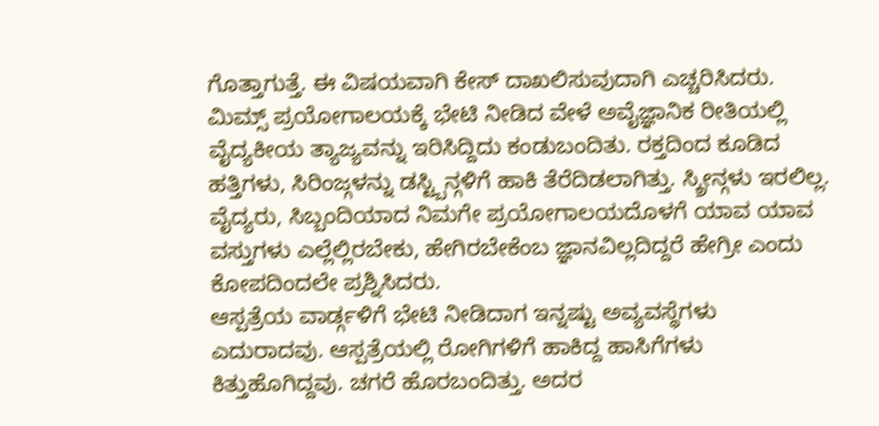ಗೊತ್ತಾಗುತ್ತೆ. ಈ ವಿಷಯವಾಗಿ ಕೇಸ್ ದಾಖಲಿಸುವುದಾಗಿ ಎಚ್ಚರಿಸಿದರು.
ಮಿಮ್ಸ್ ಪ್ರಯೋಗಾಲಯಕ್ಕೆ ಭೇಟಿ ನೀಡಿದ ವೇಳೆ ಅವೈಜ್ಞಾನಿಕ ರೀತಿಯಲ್ಲಿ ವೈದ್ಯಕೀಯ ತ್ಯಾಜ್ಯವನ್ನು ಇರಿಸಿದ್ದಿದು ಕಂಡುಬಂದಿತು. ರಕ್ತದಿಂದ ಕೂಡಿದ ಹತ್ತಿಗಳು, ಸಿರಿಂಜ್ಗಳನ್ನು ಡಸ್ಟ್ಬಿನ್ಗಳಿಗೆ ಹಾಕಿ ತೆರೆದಿಡಲಾಗಿತ್ತು. ಸ್ಕ್ರೀನ್ಗಳು ಇರಲಿಲ್ಲ. ವೈದ್ಯರು, ಸಿಬ್ಬಂದಿಯಾದ ನಿಮಗೇ ಪ್ರಯೋಗಾಲಯದೊಳಗೆ ಯಾವ ಯಾವ ವಸ್ತುಗಳು ಎಲ್ಲೆಲ್ಲಿರಬೇಕು, ಹೇಗಿರಬೇಕೆಂಬ ಜ್ಞಾನವಿಲ್ಲದಿದ್ದರೆ ಹೇಗ್ರೀ ಎಂದು ಕೋಪದಿಂದಲೇ ಪ್ರಶ್ನಿಸಿದರು.
ಆಸ್ಪತ್ರೆಯ ವಾರ್ಡ್ಗಳಿಗೆ ಭೇಟಿ ನೀಡಿದಾಗ ಇನ್ನಷ್ಟು ಅವ್ಯವಸ್ಥೆಗಳು ಎದುರಾದವು. ಆಸ್ಪತ್ರೆಯಲ್ಲಿ ರೋಗಿಗಳಿಗೆ ಹಾಕಿದ್ದ ಹಾಸಿಗೆಗಳು ಕಿತ್ತುಹೊಗಿದ್ದವು. ಚಗರೆ ಹೊರಬಂದಿತ್ತು. ಅದರ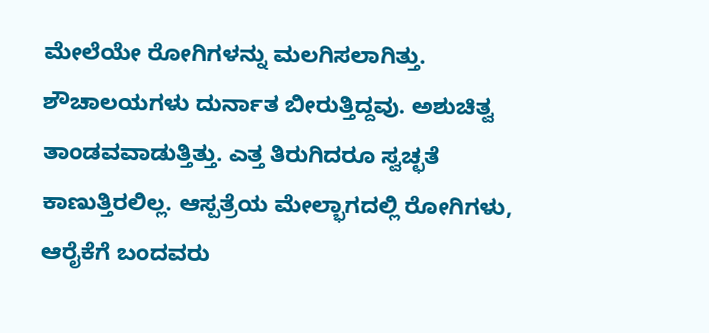ಮೇಲೆಯೇ ರೋಗಿಗಳನ್ನು ಮಲಗಿಸಲಾಗಿತ್ತು. ಶೌಚಾಲಯಗಳು ದುರ್ನಾತ ಬೀರುತ್ತಿದ್ದವು. ಅಶುಚಿತ್ವ ತಾಂಡವವಾಡುತ್ತಿತ್ತು. ಎತ್ತ ತಿರುಗಿದರೂ ಸ್ವಚ್ಛತೆ ಕಾಣುತ್ತಿರಲಿಲ್ಲ. ಆಸ್ಪತ್ರೆಯ ಮೇಲ್ಭಾಗದಲ್ಲಿ ರೋಗಿಗಳು, ಆರೈಕೆಗೆ ಬಂದವರು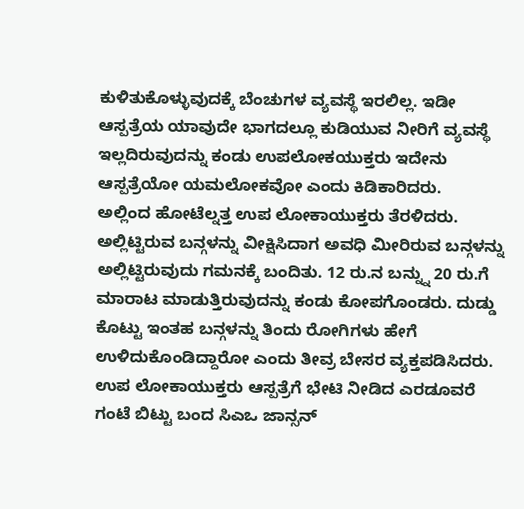ಕುಳಿತುಕೊಳ್ಳುವುದಕ್ಕೆ ಬೆಂಚುಗಳ ವ್ಯವಸ್ಥೆ ಇರಲಿಲ್ಲ. ಇಡೀ ಆಸ್ಪತ್ರೆಯ ಯಾವುದೇ ಭಾಗದಲ್ಲೂ ಕುಡಿಯುವ ನೀರಿಗೆ ವ್ಯವಸ್ಥೆ ಇಲ್ಲದಿರುವುದನ್ನು ಕಂಡು ಉಪಲೋಕಯುಕ್ತರು ಇದೇನು ಆಸ್ಪತ್ರೆಯೋ ಯಮಲೋಕವೋ ಎಂದು ಕಿಡಿಕಾರಿದರು.
ಅಲ್ಲಿಂದ ಹೋಟೆಲ್ನತ್ತ ಉಪ ಲೋಕಾಯುಕ್ತರು ತೆರಳಿದರು. ಅಲ್ಲಿಟ್ಟಿರುವ ಬನ್ಗಳನ್ನು ವೀಕ್ಷಿಸಿದಾಗ ಅವಧಿ ಮೀರಿರುವ ಬನ್ಗಳನ್ನು ಅಲ್ಲಿಟ್ಟಿರುವುದು ಗಮನಕ್ಕೆ ಬಂದಿತು. 12 ರು.ನ ಬನ್ನ್ನು 20 ರು.ಗೆ ಮಾರಾಟ ಮಾಡುತ್ತಿರುವುದನ್ನು ಕಂಡು ಕೋಪಗೊಂಡರು. ದುಡ್ಡು ಕೊಟ್ಟು ಇಂತಹ ಬನ್ಗಳನ್ನು ತಿಂದು ರೋಗಿಗಳು ಹೇಗೆ ಉಳಿದುಕೊಂಡಿದ್ದಾರೋ ಎಂದು ತೀವ್ರ ಬೇಸರ ವ್ಯಕ್ತಪಡಿಸಿದರು.
ಉಪ ಲೋಕಾಯುಕ್ತರು ಆಸ್ಪತ್ರೆಗೆ ಭೇಟಿ ನೀಡಿದ ಎರಡೂವರೆ ಗಂಟೆ ಬಿಟ್ಟು ಬಂದ ಸಿಎಒ ಜಾನ್ಸನ್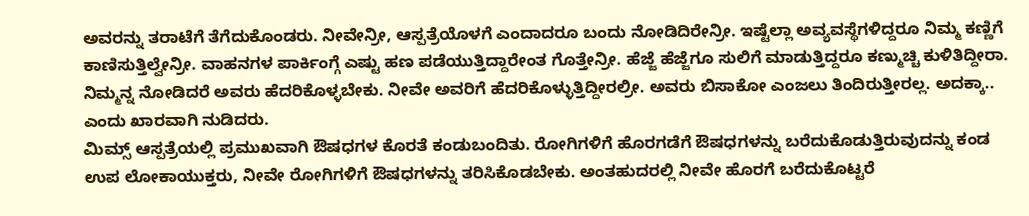ಅವರನ್ನು ತರಾಟೆಗೆ ತೆಗೆದುಕೊಂಡರು. ನೀವೇನ್ರೀ, ಆಸ್ಪತ್ರೆಯೊಳಗೆ ಎಂದಾದರೂ ಬಂದು ನೋಡಿದಿರೇನ್ರೀ. ಇಷ್ಟೆಲ್ಲಾ ಅವ್ಯವಸ್ಥೆಗಳಿದ್ದರೂ ನಿಮ್ಮ ಕಣ್ಣಿಗೆ ಕಾಣಿಸುತ್ತಿಲ್ವೇನ್ರೀ. ವಾಹನಗಳ ಪಾರ್ಕಿಂಗ್ಗೆ ಎಷ್ಟು ಹಣ ಪಡೆಯುತ್ತಿದ್ದಾರೇಂತ ಗೊತ್ತೇನ್ರೀ. ಹೆಜ್ಜೆ ಹೆಜ್ಜೆಗೂ ಸುಲಿಗೆ ಮಾಡುತ್ತಿದ್ದರೂ ಕಣ್ಮುಚ್ಚಿ ಕುಳಿತಿದ್ದೀರಾ. ನಿಮ್ಮನ್ನ ನೋಡಿದರೆ ಅವರು ಹೆದರಿಕೊಳ್ಳಬೇಕು. ನೀವೇ ಅವರಿಗೆ ಹೆದರಿಕೊಳ್ಳುತ್ತಿದ್ದೀರಲ್ರೀ. ಅವರು ಬಿಸಾಕೋ ಎಂಜಲು ತಿಂದಿರುತ್ತೀರಲ್ಲ. ಅದಕ್ಕಾ.. ಎಂದು ಖಾರವಾಗಿ ನುಡಿದರು.
ಮಿಮ್ಸ್ ಆಸ್ಪತ್ರೆಯಲ್ಲಿ ಪ್ರಮುಖವಾಗಿ ಔಷಧಗಳ ಕೊರತೆ ಕಂಡುಬಂದಿತು. ರೋಗಿಗಳಿಗೆ ಹೊರಗಡೆಗೆ ಔಷಧಗಳನ್ನು ಬರೆದುಕೊಡುತ್ತಿರುವುದನ್ನು ಕಂಡ ಉಪ ಲೋಕಾಯುಕ್ತರು, ನೀವೇ ರೋಗಿಗಳಿಗೆ ಔಷಧಗಳನ್ನು ತರಿಸಿಕೊಡಬೇಕು. ಅಂತಹುದರಲ್ಲಿ ನೀವೇ ಹೊರಗೆ ಬರೆದುಕೊಟ್ಟರೆ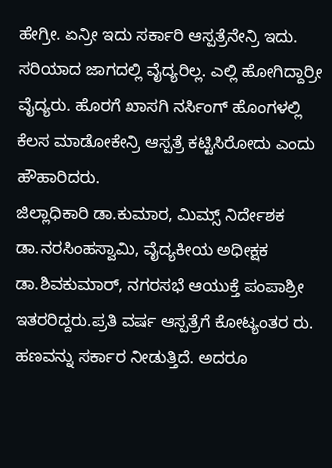ಹೇಗ್ರೀ. ಏನ್ರೀ ಇದು ಸರ್ಕಾರಿ ಆಸ್ಪತ್ರೆನೇನ್ರಿ ಇದು. ಸರಿಯಾದ ಜಾಗದಲ್ಲಿ ವೈದ್ಯರಿಲ್ಲ. ಎಲ್ಲಿ ಹೋಗಿದ್ದಾರ್ರೀ ವೈದ್ಯರು. ಹೊರಗೆ ಖಾಸಗಿ ನರ್ಸಿಂಗ್ ಹೊಂಗಳಲ್ಲಿ ಕೆಲಸ ಮಾಡೋಕೇನ್ರಿ ಆಸ್ಪತ್ರೆ ಕಟ್ಟಿಸಿರೋದು ಎಂದು ಹೌಹಾರಿದರು.
ಜಿಲ್ಲಾಧಿಕಾರಿ ಡಾ.ಕುಮಾರ, ಮಿಮ್ಸ್ ನಿರ್ದೇಶಕ ಡಾ.ನರಸಿಂಹಸ್ವಾಮಿ, ವೈದ್ಯಕೀಯ ಅಧೀಕ್ಷಕ ಡಾ.ಶಿವಕುಮಾರ್, ನಗರಸಭೆ ಆಯುಕ್ತೆ ಪಂಪಾಶ್ರೀ ಇತರರಿದ್ದರು.ಪ್ರತಿ ವರ್ಷ ಆಸ್ಪತ್ರೆಗೆ ಕೋಟ್ಯಂತರ ರು. ಹಣವನ್ನು ಸರ್ಕಾರ ನೀಡುತ್ತಿದೆ. ಅದರೂ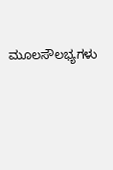ಮೂಲಸೌಲಭ್ಯಗಳು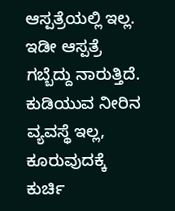ಆಸ್ಪತ್ರೆಯಲ್ಲಿ ಇಲ್ಲ. ಇಡೀ ಆಸ್ಪತ್ರೆ ಗಬ್ಬೆದ್ದು ನಾರುತ್ತಿದೆ. ಕುಡಿಯುವ ನೀರಿನ ವ್ಯವಸ್ಥೆ ಇಲ್ಲ, ಕೂರುವುದಕ್ಕೆ ಕುರ್ಚಿ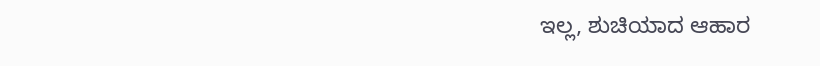ಇಲ್ಲ, ಶುಚಿಯಾದ ಆಹಾರ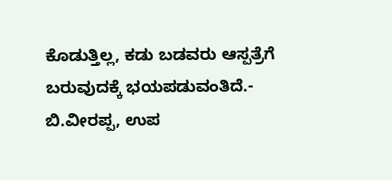ಕೊಡುತ್ತಿಲ್ಲ, ಕಡು ಬಡವರು ಆಸ್ಪತ್ರೆಗೆ ಬರುವುದಕ್ಕೆ ಭಯಪಡುವಂತಿದೆ.- ಬಿ.ವೀರಪ್ಪ, ಉಪ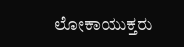ಲೋಕಾಯುಕ್ತರು